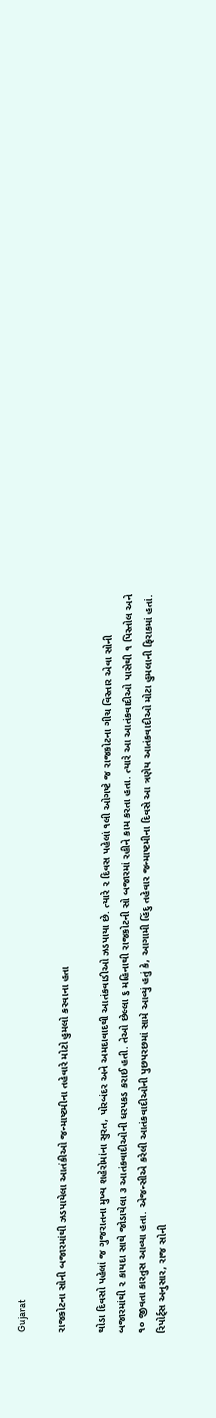Gujarat

રાજકોટના સોની બજારમાંથી ઝડપાયેલા આતંકીઓ જન્માષ્ટમીના તહેવારે મોટો હુમલો કરવાના હતા

થોડા દિવસો પહેલાં જ ગુજરાતના મુખ્ય શહેરોમાંના સુરત, પોરબંદર અને અમદાવાદથી આતંકવાડીઓ ઝડપાયા છે. ત્યારે ૨ દિવસ પહેલાં ૧લી ઓગષ્ટે જ રાજકોટના ગીચ વિસ્તાર એવા સોની બજારમાંથી ૨ કાયદા સાથે જોડાયેલા ૩ આતંકવાદીઓની ધરપકડ કરાઈ હતી. તેઓ છેલ્લા ૬ મહિનાથી રાજકોટની સો બજારમાં રહીને કામ કરતા હતા. ત્યારે આ આતંકવાદીઓ પાસેથી ૧ પિસ્તોલ અને ૧૦ જીવતા કારતુસ આવ્યા હતા. એજન્સીએ કરેલી આતંકવાદીઓની પુછપરછમાં સામે આવ્યું હતું કે, આગામી હિંદુ તહેવાર જન્માષ્ટમીના દિવસે આ ત્રણેય આતંકવાદીઓ મોટા હુમલાની ફિરાકમાં હતાં. રિપોર્ટ્સ અનુસાર, રાજ સોની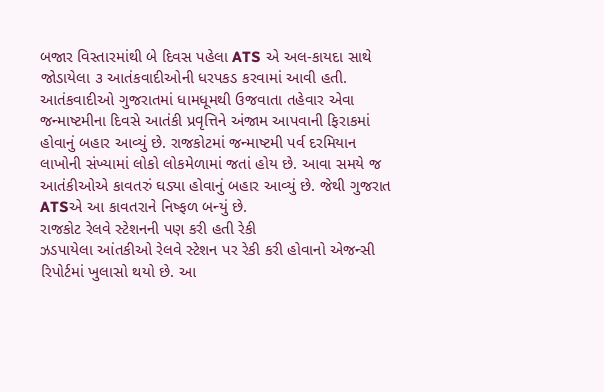બજાર વિસ્તારમાંથી બે દિવસ પહેલા ATS એ અલ-કાયદા સાથે જોડાયેલા ૩ આતંકવાદીઓની ધરપકડ કરવામાં આવી હતી. આતંકવાદીઓ ગુજરાતમાં ધામધૂમથી ઉજવાતા તહેવાર એવા જન્માષ્ટમીના દિવસે આતંકી પ્રવૃત્તિને અંજામ આપવાની ફિરાકમાં હોવાનું બહાર આવ્યું છે. રાજકોટમાં જન્માષ્ટમી પર્વ દરમિયાન લાખોની સંખ્યામાં લોકો લોકમેળામાં જતાં હોય છે. આવા સમયે જ આતંકીઓએ કાવતરું ઘડ્યા હોવાનું બહાર આવ્યું છે. જેથી ગુજરાત ATSએ આ કાવતરાને નિષ્ફળ બન્યું છે.
રાજકોટ રેલવે સ્ટેશનની પણ કરી હતી રેકી
ઝડપાયેલા આંતકીઓ રેલવે સ્ટેશન પર રેકી કરી હોવાનો એજન્સી રિપોર્ટમાં ખુલાસો થયો છે. આ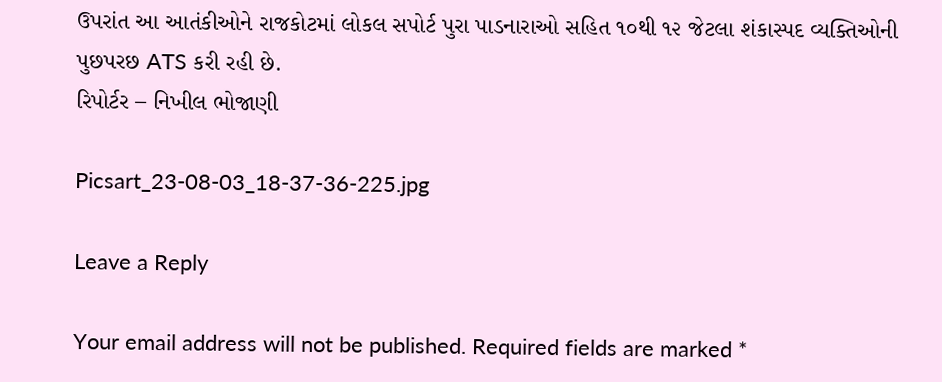ઉપરાંત આ આતંકીઓને રાજકોટમાં લોકલ સપોર્ટ પુરા પાડનારાઓ સહિત ૧૦થી ૧૨ જેટલા શંકાસ્પદ વ્યક્તિઓની પુછપરછ ATS કરી રહી છે.
રિપોર્ટર – નિખીલ ભોજાણી

Picsart_23-08-03_18-37-36-225.jpg

Leave a Reply

Your email address will not be published. Required fields are marked *